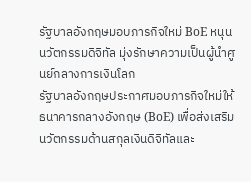รัฐบาลอังกฤษมอบภารกิจใหม่ BoE หนุนนวัตกรรมดิจิทัล มุ่งรักษาความเป็นผู้นำศูนย์กลางการเงินโลก
รัฐบาลอังกฤษประกาศมอบภารกิจใหม่ให้ธนาคารกลางอังกฤษ (BoE) เพื่อส่งเสริมนวัตกรรมด้านสกุลเงินดิจิทัลและ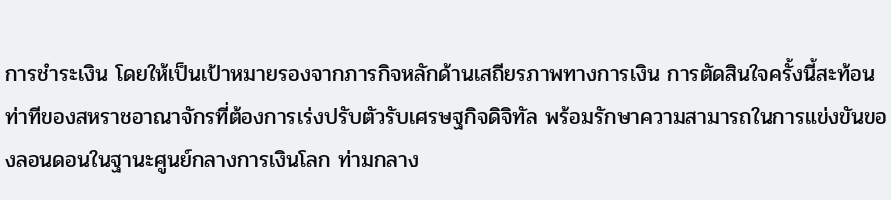การชำระเงิน โดยให้เป็นเป้าหมายรองจากภารกิจหลักด้านเสถียรภาพทางการเงิน การตัดสินใจครั้งนี้สะท้อนท่าทีของสหราชอาณาจักรที่ต้องการเร่งปรับตัวรับเศรษฐกิจดิจิทัล พร้อมรักษาความสามารถในการแข่งขันของลอนดอนในฐานะศูนย์กลางการเงินโลก ท่ามกลาง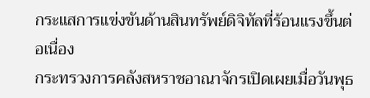กระแสการแข่งขันด้านสินทรัพย์ดิจิทัลที่ร้อนแรงขึ้นต่อเนื่อง
กระทรวงการคลังสหราชอาณาจักรเปิดเผยเมื่อวันพุธ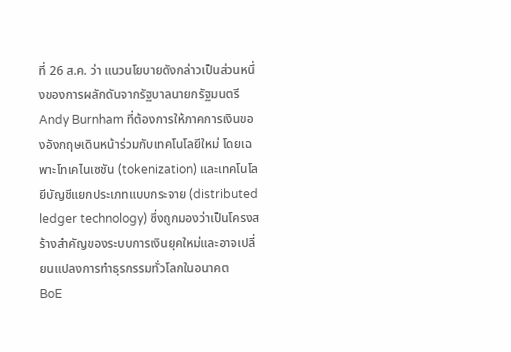ที่ 26 ส.ค. ว่า แนวนโยบายดังกล่าวเป็นส่วนหนึ่งของการผลักดันจากรัฐบาลนายกรัฐมนตรี Andy Burnham ที่ต้องการให้ภาคการเงินของอังกฤษเดินหน้าร่วมกับเทคโนโลยีใหม่ โดยเฉพาะโทเคไนเซชัน (tokenization) และเทคโนโลยีบัญชีแยกประเภทแบบกระจาย (distributed ledger technology) ซึ่งถูกมองว่าเป็นโครงสร้างสำคัญของระบบการเงินยุคใหม่และอาจเปลี่ยนแปลงการทำธุรกรรมทั่วโลกในอนาคต
BoE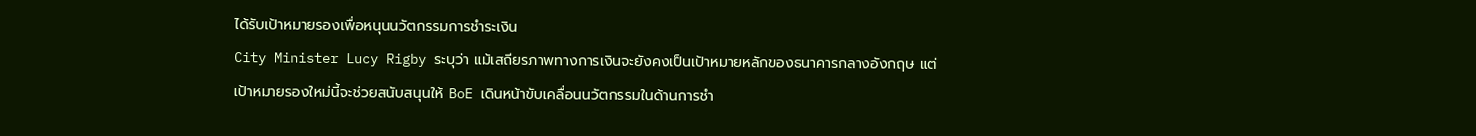ได้รับเป้าหมายรองเพื่อหนุนนวัตกรรมการชำระเงิน
City Minister Lucy Rigby ระบุว่า แม้เสถียรภาพทางการเงินจะยังคงเป็นเป้าหมายหลักของธนาคารกลางอังกฤษ แต่เป้าหมายรองใหม่นี้จะช่วยสนับสนุนให้ BoE เดินหน้าขับเคลื่อนนวัตกรรมในด้านการชำ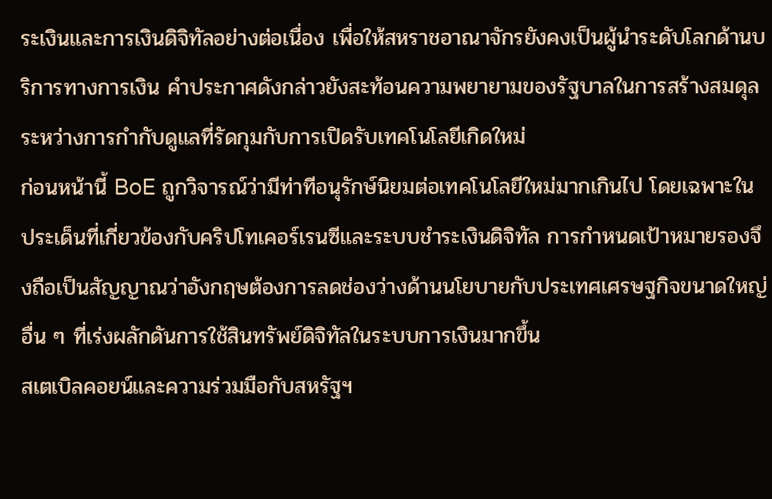ระเงินและการเงินดิจิทัลอย่างต่อเนื่อง เพื่อให้สหราชอาณาจักรยังคงเป็นผู้นำระดับโลกด้านบริการทางการเงิน คำประกาศดังกล่าวยังสะท้อนความพยายามของรัฐบาลในการสร้างสมดุลระหว่างการกำกับดูแลที่รัดกุมกับการเปิดรับเทคโนโลยีเกิดใหม่
ก่อนหน้านี้ BoE ถูกวิจารณ์ว่ามีท่าทีอนุรักษ์นิยมต่อเทคโนโลยีใหม่มากเกินไป โดยเฉพาะในประเด็นที่เกี่ยวข้องกับคริปโทเคอร์เรนซีและระบบชำระเงินดิจิทัล การกำหนดเป้าหมายรองจึงถือเป็นสัญญาณว่าอังกฤษต้องการลดช่องว่างด้านนโยบายกับประเทศเศรษฐกิจขนาดใหญ่อื่น ๆ ที่เร่งผลักดันการใช้สินทรัพย์ดิจิทัลในระบบการเงินมากขึ้น
สเตเบิลคอยน์และความร่วมมือกับสหรัฐฯ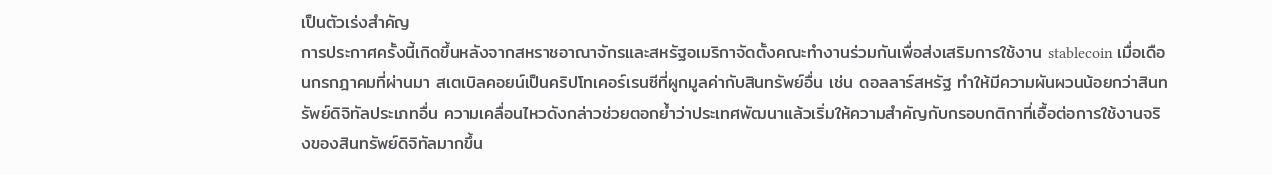เป็นตัวเร่งสำคัญ
การประกาศครั้งนี้เกิดขึ้นหลังจากสหราชอาณาจักรและสหรัฐอเมริกาจัดตั้งคณะทำงานร่วมกันเพื่อส่งเสริมการใช้งาน stablecoin เมื่อเดือนกรกฎาคมที่ผ่านมา สเตเบิลคอยน์เป็นคริปโทเคอร์เรนซีที่ผูกมูลค่ากับสินทรัพย์อื่น เช่น ดอลลาร์สหรัฐ ทำให้มีความผันผวนน้อยกว่าสินทรัพย์ดิจิทัลประเภทอื่น ความเคลื่อนไหวดังกล่าวช่วยตอกย้ำว่าประเทศพัฒนาแล้วเริ่มให้ความสำคัญกับกรอบกติกาที่เอื้อต่อการใช้งานจริงของสินทรัพย์ดิจิทัลมากขึ้น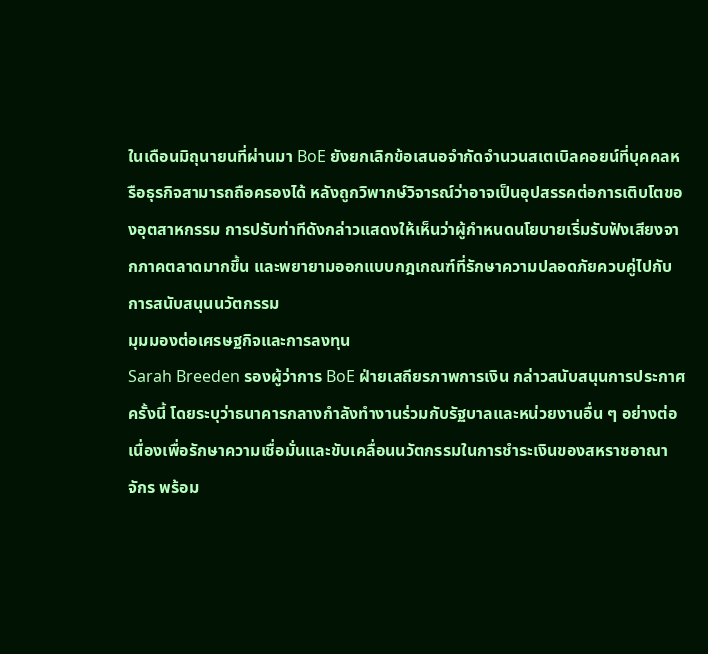ในเดือนมิถุนายนที่ผ่านมา BoE ยังยกเลิกข้อเสนอจำกัดจำนวนสเตเบิลคอยน์ที่บุคคลหรือธุรกิจสามารถถือครองได้ หลังถูกวิพากษ์วิจารณ์ว่าอาจเป็นอุปสรรคต่อการเติบโตของอุตสาหกรรม การปรับท่าทีดังกล่าวแสดงให้เห็นว่าผู้กำหนดนโยบายเริ่มรับฟังเสียงจากภาคตลาดมากขึ้น และพยายามออกแบบกฎเกณฑ์ที่รักษาความปลอดภัยควบคู่ไปกับการสนับสนุนนวัตกรรม
มุมมองต่อเศรษฐกิจและการลงทุน
Sarah Breeden รองผู้ว่าการ BoE ฝ่ายเสถียรภาพการเงิน กล่าวสนับสนุนการประกาศครั้งนี้ โดยระบุว่าธนาคารกลางกำลังทำงานร่วมกับรัฐบาลและหน่วยงานอื่น ๆ อย่างต่อเนื่องเพื่อรักษาความเชื่อมั่นและขับเคลื่อนนวัตกรรมในการชำระเงินของสหราชอาณาจักร พร้อม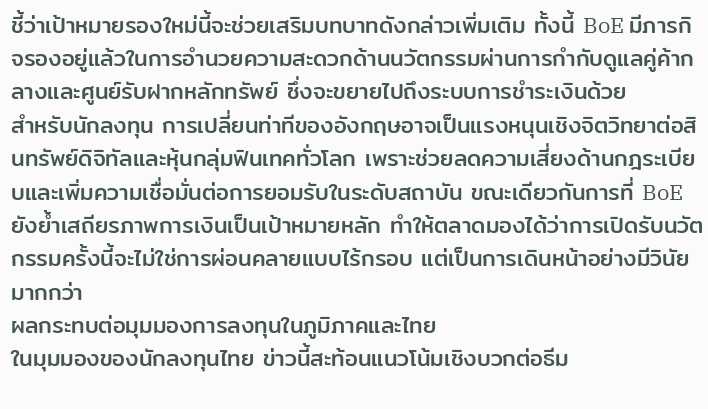ชี้ว่าเป้าหมายรองใหม่นี้จะช่วยเสริมบทบาทดังกล่าวเพิ่มเติม ทั้งนี้ BoE มีภารกิจรองอยู่แล้วในการอำนวยความสะดวกด้านนวัตกรรมผ่านการกำกับดูแลคู่ค้ากลางและศูนย์รับฝากหลักทรัพย์ ซึ่งจะขยายไปถึงระบบการชำระเงินด้วย
สำหรับนักลงทุน การเปลี่ยนท่าทีของอังกฤษอาจเป็นแรงหนุนเชิงจิตวิทยาต่อสินทรัพย์ดิจิทัลและหุ้นกลุ่มฟินเทคทั่วโลก เพราะช่วยลดความเสี่ยงด้านกฎระเบียบและเพิ่มความเชื่อมั่นต่อการยอมรับในระดับสถาบัน ขณะเดียวกันการที่ BoE ยังย้ำเสถียรภาพการเงินเป็นเป้าหมายหลัก ทำให้ตลาดมองได้ว่าการเปิดรับนวัตกรรมครั้งนี้จะไม่ใช่การผ่อนคลายแบบไร้กรอบ แต่เป็นการเดินหน้าอย่างมีวินัยมากกว่า
ผลกระทบต่อมุมมองการลงทุนในภูมิภาคและไทย
ในมุมมองของนักลงทุนไทย ข่าวนี้สะท้อนแนวโน้มเชิงบวกต่อธีม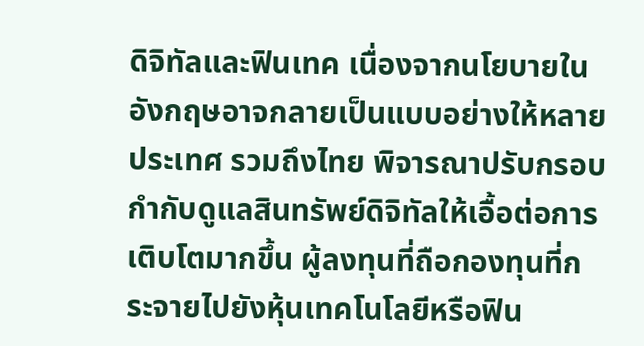ดิจิทัลและฟินเทค เนื่องจากนโยบายในอังกฤษอาจกลายเป็นแบบอย่างให้หลายประเทศ รวมถึงไทย พิจารณาปรับกรอบกำกับดูแลสินทรัพย์ดิจิทัลให้เอื้อต่อการเติบโตมากขึ้น ผู้ลงทุนที่ถือกองทุนที่กระจายไปยังหุ้นเทคโนโลยีหรือฟิน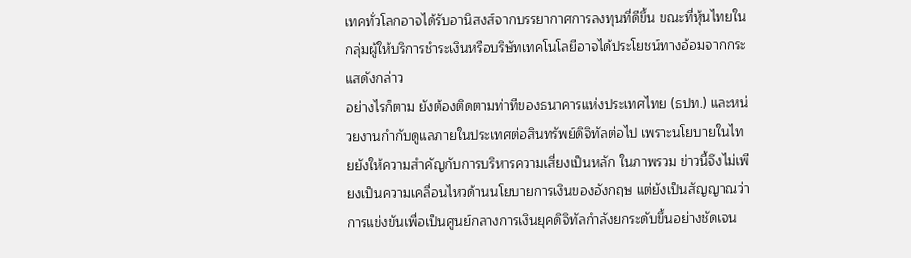เทคทั่วโลกอาจได้รับอานิสงส์จากบรรยากาศการลงทุนที่ดีขึ้น ขณะที่หุ้นไทยในกลุ่มผู้ให้บริการชำระเงินหรือบริษัทเทคโนโลยีอาจได้ประโยชน์ทางอ้อมจากกระแสดังกล่าว
อย่างไรก็ตาม ยังต้องติดตามท่าทีของธนาคารแห่งประเทศไทย (ธปท.) และหน่วยงานกำกับดูแลภายในประเทศต่อสินทรัพย์ดิจิทัลต่อไป เพราะนโยบายในไทยยังให้ความสำคัญกับการบริหารความเสี่ยงเป็นหลัก ในภาพรวม ข่าวนี้จึงไม่เพียงเป็นความเคลื่อนไหวด้านนโยบายการเงินของอังกฤษ แต่ยังเป็นสัญญาณว่าการแข่งขันเพื่อเป็นศูนย์กลางการเงินยุคดิจิทัลกำลังยกระดับขึ้นอย่างชัดเจน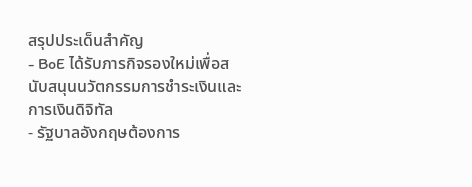สรุปประเด็นสำคัญ
- BoE ได้รับภารกิจรองใหม่เพื่อสนับสนุนนวัตกรรมการชำระเงินและการเงินดิจิทัล
- รัฐบาลอังกฤษต้องการ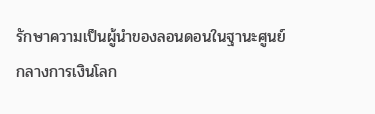รักษาความเป็นผู้นำของลอนดอนในฐานะศูนย์กลางการเงินโลก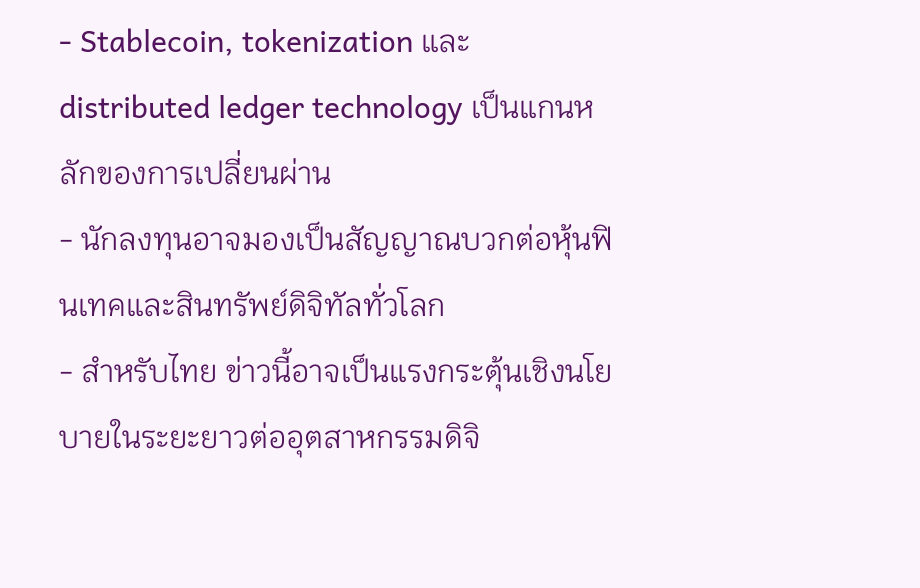- Stablecoin, tokenization และ distributed ledger technology เป็นแกนหลักของการเปลี่ยนผ่าน
- นักลงทุนอาจมองเป็นสัญญาณบวกต่อหุ้นฟินเทคและสินทรัพย์ดิจิทัลทั่วโลก
- สำหรับไทย ข่าวนี้อาจเป็นแรงกระตุ้นเชิงนโยบายในระยะยาวต่ออุตสาหกรรมดิจิ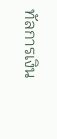ทัลการเงิน